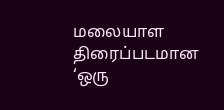மலையாள திரைப்படமான ‘ஒரு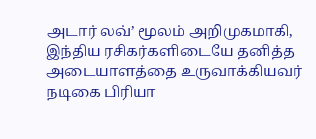அடார் லவ்’ மூலம் அறிமுகமாகி, இந்திய ரசிகர்களிடையே தனித்த அடையாளத்தை உருவாக்கியவர் நடிகை பிரியா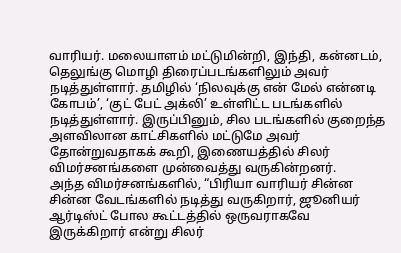வாரியர். மலையாளம் மட்டுமின்றி, இந்தி, கன்னடம், தெலுங்கு மொழி திரைப்படங்களிலும் அவர் நடித்துள்ளார். தமிழில் ‘நிலவுக்கு என் மேல் என்னடி கோபம்’, ‘குட் பேட் அக்லி’ உள்ளிட்ட படங்களில் நடித்துள்ளார். இருப்பினும், சில படங்களில் குறைந்த அளவிலான காட்சிகளில் மட்டுமே அவர் தோன்றுவதாகக் கூறி, இணையத்தில் சிலர் விமர்சனங்களை முன்வைத்து வருகின்றனர்.
அந்த விமர்சனங்களில், “பிரியா வாரியர் சின்ன சின்ன வேடங்களில் நடித்து வருகிறார், ஜூனியர் ஆர்டிஸ்ட் போல கூட்டத்தில் ஒருவராகவே இருக்கிறார் என்று சிலர்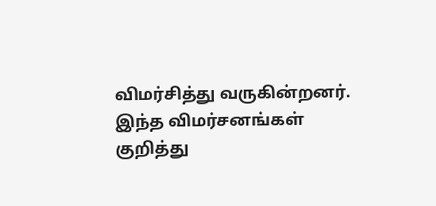விமர்சித்து வருகின்றனர். இந்த விமர்சனங்கள் குறித்து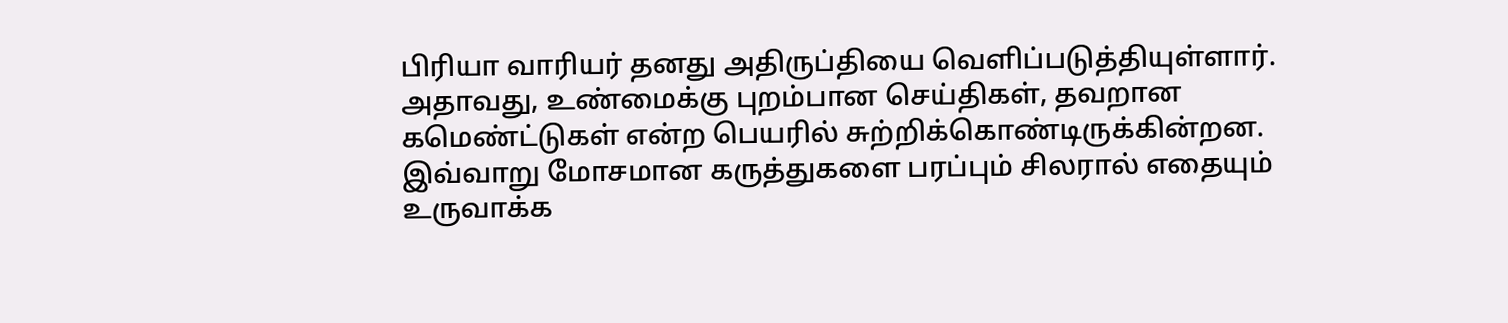பிரியா வாரியர் தனது அதிருப்தியை வெளிப்படுத்தியுள்ளார்.
அதாவது, உண்மைக்கு புறம்பான செய்திகள், தவறான கமெண்ட்டுகள் என்ற பெயரில் சுற்றிக்கொண்டிருக்கின்றன. இவ்வாறு மோசமான கருத்துகளை பரப்பும் சிலரால் எதையும் உருவாக்க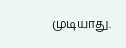முடியாது.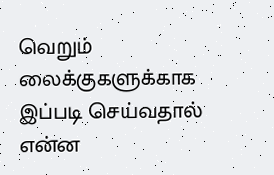வெறும் லைக்குகளுக்காக இப்படி செய்வதால் என்ன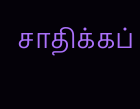சாதிக்கப்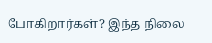போகிறார்கள்? இந்த நிலை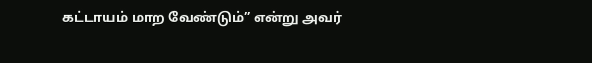கட்டாயம் மாற வேண்டும்” என்று அவர்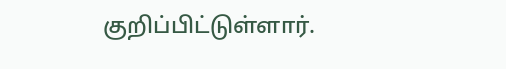குறிப்பிட்டுள்ளார்.